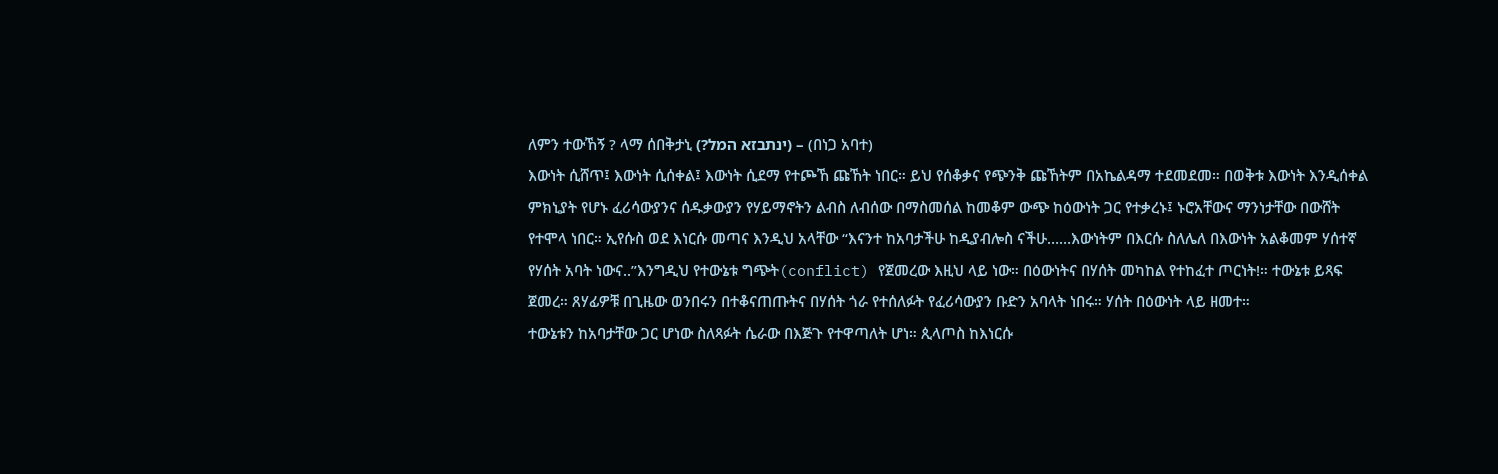ለምን ተውኸኝ ? ላማ ሰበቅታኒ (?ינתבזא המל) – (በነጋ አባተ)
እውነት ሲሸጥ፤ እውነት ሲሰቀል፤ እውነት ሲደማ የተጮኸ ጩኸት ነበር። ይህ የሰቆቃና የጭንቅ ጩኸትም በአኬልዳማ ተደመደመ። በወቅቱ እውነት እንዲሰቀል ምክኒያት የሆኑ ፈሪሳውያንና ሰዱቃውያን የሃይማኖትን ልብስ ለብሰው በማስመሰል ከመቆም ውጭ ከዕውነት ጋር የተቃረኑ፤ ኑሮአቸውና ማንነታቸው በውሸት የተሞላ ነበር። ኢየሱስ ወደ እነርሱ መጣና እንዲህ አላቸው “እናንተ ከአባታችሁ ከዲያብሎስ ናችሁ……እውነትም በእርሱ ስለሌለ በእውነት አልቆመም ሃሰተኛ የሃሰት አባት ነውና..”እንግዲህ የተውኔቱ ግጭት(conflict) የጀመረው እዚህ ላይ ነው። በዕውነትና በሃሰት መካከል የተከፈተ ጦርነት!። ተውኔቱ ይጻፍ ጀመረ። ጸሃፊዎቹ በጊዜው ወንበሩን በተቆናጠጡትና በሃሰት ጎራ የተሰለፉት የፈሪሳውያን ቡድን አባላት ነበሩ። ሃሰት በዕውነት ላይ ዘመተ።
ተውኔቱን ከአባታቸው ጋር ሆነው ስለጻፉት ሴራው በእጅጉ የተዋጣለት ሆነ። ጲላጦስ ከእነርሱ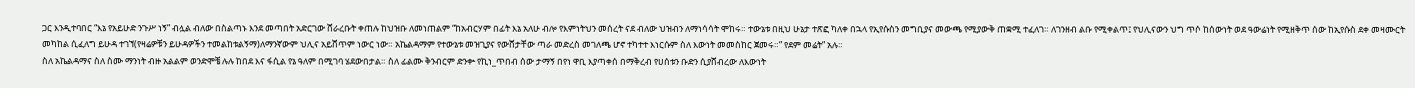ጋር እንዲተባበር “እኔ የአይሁድ ንጉሥ ነኝ” ብሏል ብለው በስልጣኑ እንደ መጣበት አድርገው ሸራረቡት ቀጠሉ ከህዝቡ ለመነጠልም “ከአብርሃም በፊት እኔ አለሁ ብሎ የእምነትህን መሰረት ናደ ብለው ህዝብን ለማነሳሳት ሞከሩ። ተውኔቱ በዚህ ሁኔታ ተጽፎ ካለቀ በኋላ የኢየሱስን መግቢያና መውጫ የሚያውቅ ጠቋሚ ተፈለገ። ለገንዘብ ልቡ የሚቀልጥ፤ የህሊናውን ህግ ጥሶ ከሰውነት ወደ ዓውሬነት የሚዘቅጥ ሰው ከኢየሱስ ደቀ መዛሙርት መካከል ሲፈለግ ይሁዳ ተገኘ(የዛሬዎቹን ይሁዳዎችን ተመልከቱልኝማ)ለማንኛውም ህሊና አይሸጥም ነውር ነው። አኬልዳማም የተውኔቱ መዝጊያና የውሸታቸው ጣራ መድረስ መገለጫ ሆኖ ተካተተ እነርሱም ስለ እውነት መመስከር ጀመሩ።” የደም መሬት” አሉ።
ስለ አኬልዳማና ስለ ስሙ ማንነት ብዙ አልልም ወንድሞቼ ሉሉ ከበደ እና ፋሲል የኔ ዓለም በሚገባ ሄደውበታል። ስለ ፊልሙ ቅንብርም ድንቍ የኪነ_ጥበብ ሰው ታማኝ በየነ ዋቢ እያጣቀሰ በማቅረብ የሀሰቱን ቡድን ሲያሸብረው ለእውነት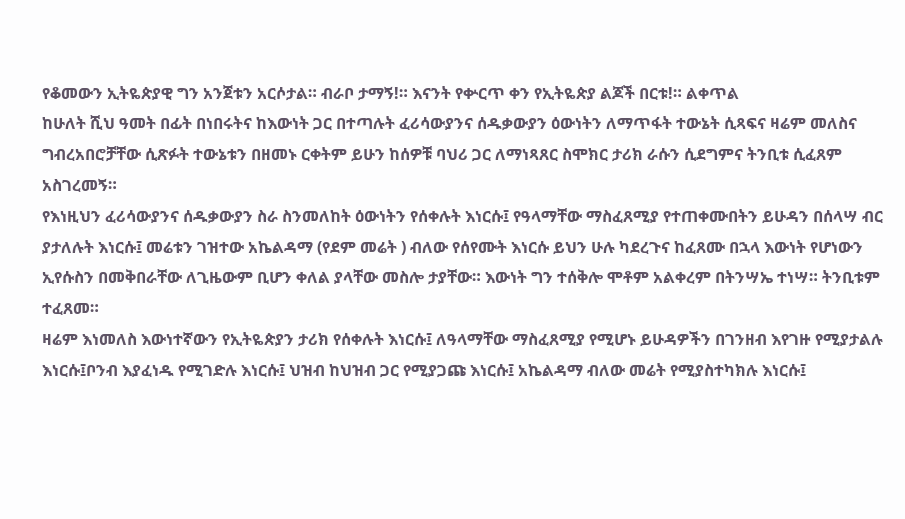የቆመውን ኢትዬጵያዊ ግን አንጀቱን አርሶታል። ብራቦ ታማኝ!። እናንት የቍርጥ ቀን የኢትዬጵያ ልጆች በርቱ!። ልቀጥል
ከሁለት ሺህ ዓመት በፊት በነበሩትና ከእውነት ጋር በተጣሉት ፈሪሳውያንና ሰዱቃውያን ዕውነትን ለማጥፋት ተውኔት ሲጻፍና ዛሬም መለስና ግብረአበሮቻቸው ሲጽፉት ተውኔቱን በዘመኑ ርቀትም ይሁን ከሰዎቹ ባህሪ ጋር ለማነጻጸር ስሞክር ታሪክ ራሱን ሲደግምና ትንቢቱ ሲፈጸም አስገረመኝ።
የእነዚህን ፈሪሳውያንና ሰዱቃውያን ስራ ስንመለከት ዕውነትን የሰቀሉት እነርሱ፤ የዓላማቸው ማስፈጸሚያ የተጠቀሙበትን ይሁዳን በሰላሣ ብር ያታለሉት እነርሱ፤ መሬቱን ገዝተው አኬልዳማ (የደም መሬት ) ብለው የሰየሙት እነርሱ ይህን ሁሉ ካደረጉና ከፈጸሙ በኋላ እውነት የሆነውን ኢየሱስን በመቅበራቸው ለጊዜውም ቢሆን ቀለል ያላቸው መስሎ ታያቸው። እውነት ግን ተሰቅሎ ሞቶም አልቀረም በትንሣኤ ተነሣ። ትንቢቱም ተፈጸመ።
ዛሬም እነመለስ እውነተኛውን የኢትዬጵያን ታሪክ የሰቀሉት እነርሱ፤ ለዓላማቸው ማስፈጸሚያ የሚሆኑ ይሁዳዎችን በገንዘብ እየገዙ የሚያታልሉ እነርሱ፤ቦንብ እያፈነዱ የሚገድሉ እነርሱ፤ ህዝብ ከህዝብ ጋር የሚያጋጩ እነርሱ፤ አኬልዳማ ብለው መሬት የሚያስተካክሉ እነርሱ፤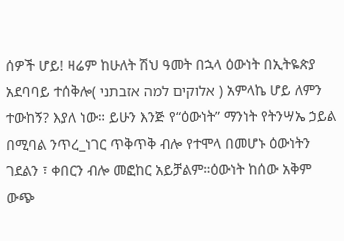ሰዎች ሆይ! ዛሬም ከሁለት ሽህ ዓመት በኋላ ዕውነት በኢትዬጵያ አደባባይ ተሰቅሎ( אלוקים למה אזבתני ) አምላኬ ሆይ ለምን ተውከኝ? እያለ ነው። ይሁን እንጅ የ“ዕውነት” ማንነት የትንሣኤ ኃይል በሚባል ንጥረ_ነገር ጥቅጥቅ ብሎ የተሞላ በመሆኑ ዕውነትን ገደልን ፣ ቀበርን ብሎ መፎከር አይቻልም።ዕውነት ከሰው አቅም ውጭ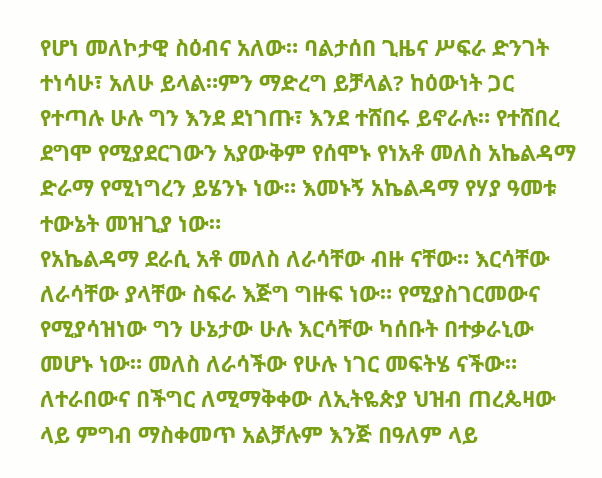የሆነ መለኮታዊ ስዕብና አለው። ባልታሰበ ጊዜና ሥፍራ ድንገት ተነሳሁ፣ አለሁ ይላል።ምን ማድረግ ይቻላል? ከዕውነት ጋር የተጣሉ ሁሉ ግን እንደ ደነገጡ፣ እንደ ተሸበሩ ይኖራሉ። የተሸበረ ደግሞ የሚያደርገውን አያውቅም የሰሞኑ የነአቶ መለስ አኬልዳማ ድራማ የሚነግረን ይሄንኑ ነው። እመኑኝ አኬልዳማ የሃያ ዓመቱ ተውኔት መዝጊያ ነው።
የአኬልዳማ ደራሲ አቶ መለስ ለራሳቸው ብዙ ናቸው። እርሳቸው ለራሳቸው ያላቸው ስፍራ እጅግ ግዙፍ ነው። የሚያስገርመውና የሚያሳዝነው ግን ሁኔታው ሁሉ እርሳቸው ካሰቡት በተቃራኒው መሆኑ ነው። መለስ ለራሳችው የሁሉ ነገር መፍትሄ ናችው። ለተራበውና በችግር ለሚማቅቀው ለኢትዬጵያ ህዝብ ጠረጴዛው ላይ ምግብ ማስቀመጥ አልቻሉም እንጅ በዓለም ላይ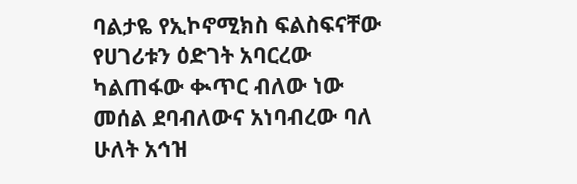ባልታዬ የኢኮኖሚክስ ፍልስፍናቸው የሀገሪቱን ዕድገት አባርረው ካልጠፋው ቊጥር ብለው ነው መሰል ደባብለውና አነባብረው ባለ ሁለት አኅዝ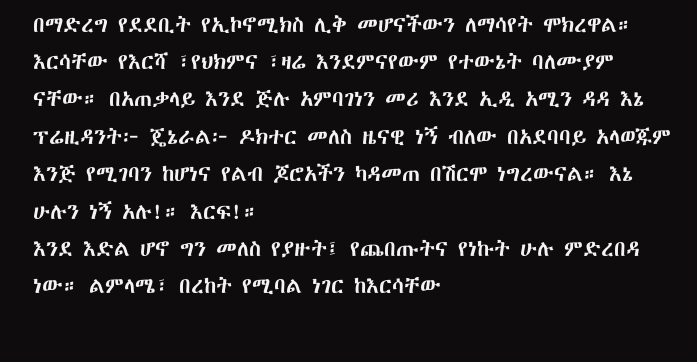በማድረግ የደደቢት የኢኮኖሚክስ ሊቅ መሆናችውን ለማሳየት ሞክረዋል። እርሳቸው የእርሻ ፣የህክምና ፣ዛሬ እንደምናየውም የተውኔት ባለሙያም ናቸው። በአጠቃላይ እንደ ጅሉ አምባገነን መሪ እንደ ኢዲ አሚን ዳዳ እኔ ፕሬዚዳንት፦ ጄኔራል፦ ዶክተር መለስ ዜናዊ ነኝ ብለው በአደባባይ አላወጁም እንጅ የሚገባን ከሆነና የልብ ጆሮአችን ካዳመጠ በሽርሞ ነግረውናል። እኔ ሁሉን ነኝ አሉ!። እርፍ!።
እንደ እድል ሆኖ ግን መለስ የያዙት፤ የጨበጡትና የነኩት ሁሉ ምድረበዳ ነው። ልምላሜ፣ በረከት የሚባል ነገር ከእርሳቸው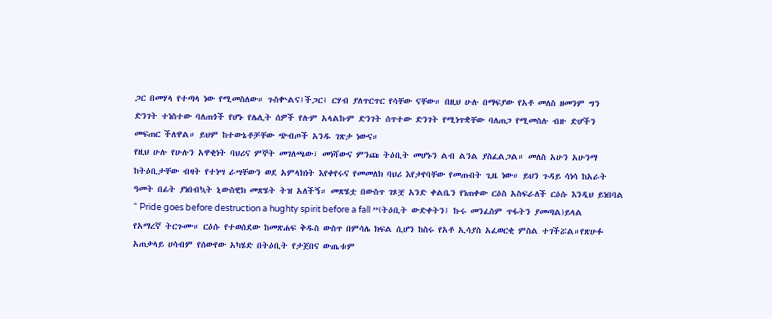ጋር በመሃላ የተጣላ ነው የሚመስለው። ጉስቍልና፤ችጋር፤ ርሃብ ያለጥርጥር የሳቸው ናቸው። በዚህ ሁሉ በማፍያው የአቶ መለስ ዘመንም ግን ድንገት ተነስተው ባለጠጎች የሆኑ የሌሊት ሰዎች የሉም አላልኩም ድንገት ሰጥተው ድንገት የሚነጥቋቸው ባለጠጋ የሚመስሉ ብዙ ድሆችን መፍጠር ችለዋል። ይህም ከተውኔቶቻቸው ጭብጦች አንዱ ገጽታ ነውና።
የዚህ ሁሉ የሁሉን አዋቂነት ባህሪና ምኞት መገለጫው፣ መነሻውና ምንጩ ትዕቢት መሆኑን ልብ ልንል ያስፈልጋል። መለስ አሁን አሁንማ ከትዕቢታቸው ብዛት የተነሣ ራሣቸውን ወደ አምላክነት እየቀየሩና የመመለክ ባህሪ እየታየባቸው የመጡበት ጊዜ ነው። ይህን ጉዳይ ሳነሳ ከአራት ዓመት በፊት ያነበብኳት ኒውስዊክ መጽሄት ትዝ አለችኝ። መጽሄቷ በውስጥ ገጾቿ አንድ ቀልቤን የነጠቀው ርዕስ አስፍራለች ርዕሱ እንዲህ ይነበባል “ Pride goes before destruction a hughty spirit before a fall ”(ትዕቢት ውድቀትን፤ ኩሩ መንፈስም ጥፋትን ያመጣል)ይላል የአማረኛ ትርጉሙ። ርዕሱ የተወሰደው ከመጽሐፍ ቅዱስ ውስጥ በምሳሌ ክፍል ሲሆን ከስሩ የአቶ ኢሳያስ አፈወርቂ ምስል ተገችሯል።የጽሁፉ አጠቃላይ ሀሳብም የሰውየው አካሄድ በትዕቢት የታጀበና ውጤቱም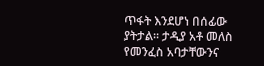ጥፋት እንደሆነ በሰፊው ያትታል። ታዲያ አቶ መለስ የመንፈስ አባታቸውንና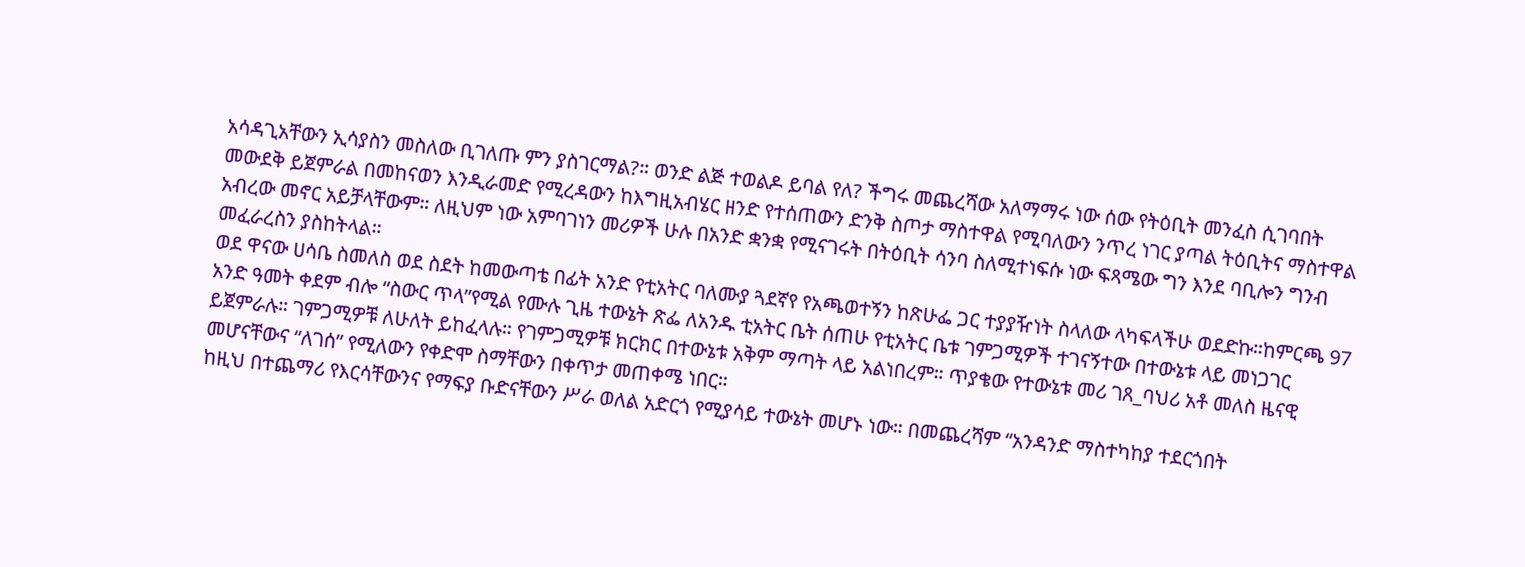አሳዳጊአቸውን ኢሳያስን መስለው ቢገለጡ ምን ያስገርማል?። ወንድ ልጅ ተወልዶ ይባል የለ? ችግሩ መጨረሻው አለማማሩ ነው ሰው የትዕቢት መንፈስ ሲገባበት መውደቅ ይጀምራል በመከናወን እንዲራመድ የሚረዳውን ከእግዚአብሄር ዘንድ የተሰጠውን ድንቅ ስጦታ ማስተዋል የሚባለውን ንጥረ ነገር ያጣል ትዕቢትና ማስተዋል አብረው መኖር አይቻላቸውም። ለዚህም ነው አምባገነን መሪዎች ሁሉ በአንድ ቋንቋ የሚናገሩት በትዕቢት ሳንባ ስለሚተነፍሱ ነው ፍጻሜው ግን እንደ ባቢሎን ግንብ መፈራረስን ያስከትላል።
ወደ ዋናው ሀሳቤ ስመለስ ወደ ስደት ከመውጣቴ በፊት አንድ የቲአትር ባለሙያ ጓደኛየ የአጫወተኝን ከጽሁፌ ጋር ተያያዥነት ስላለው ላካፍላችሁ ወደድኩ።ከምርጫ 97 አንድ ዓመት ቀደም ብሎ “ስውር ጥላ”የሚል የሙሉ ጊዜ ተውኔት ጽፌ ለአንዱ ቲአትር ቤት ሰጠሁ የቲአትር ቤቱ ገምጋሚዎች ተገናኝተው በተውኔቱ ላይ መነጋገር ይጀምራሉ። ገምጋሚዎቹ ለሁለት ይከፈላሉ። የገምጋሚዎቹ ክርክር በተውኔቱ አቅም ማጣት ላይ አልነበረም። ጥያቄው የተውኔቱ መሪ ገጸ_ባህሪ አቶ መለስ ዜናዊ መሆናቸውና “ለገሰ” የሚለውን የቀድሞ ስማቸውን በቀጥታ መጠቀሜ ነበር።
ከዚህ በተጨማሪ የእርሳቸውንና የማፍያ ቡድናቸውን ሥራ ወለል አድርጎ የሚያሳይ ተውኔት መሆኑ ነው። በመጨረሻም “አንዳንድ ማስተካከያ ተደርጎበት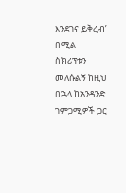እንደገና ይቅረብ’ በሚል ስክሪፕቱን መለሱልኝ ከዚህ በኋላ ከአንዳንድ ገምጋሚዎች ጋር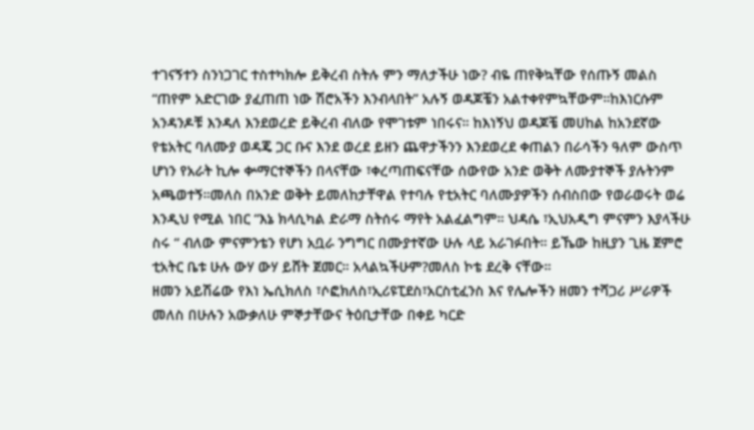ተገናኝተን ስንነጋገር ተስተካክሎ ይቅረብ ስትሉ ምን ማለታችሁ ነው? ብዬ ጠየቅኳቸው የሰጡኝ መልስ “ጠየም አድርገው ያፈጠጠ ነው ሽሮአችን እንብላበት” አሉኝ ወዳጆቼን አልተቀየምኳቸውም።ከእነርሱም አንዳንዶቹ እንዳለ እንደወረድ ይቅረብ ብለው የሞገቱም ነበሩና። ከእነኝህ ወዳጆቼ መሀከል ከአንደኛው የቴአትር ባለሙያ ወዳጄ ጋር ቡና እንደ ወረደ ይዘን ጨዋታችንን እንደወረደ ቀጠልን በራሳችን ዓለም ውስጥ ሆነን የአራት ኪሎ ቍማርተኞችን በላናቸው ፣ቀረጣጠፍናቸው ሰውየው አንድ ወቅት ለሙያተኞች ያሉትንም አጫወተኝ።መለስ በአንድ ወቅት ይመለከታቸዋል የተባሉ የቲአትር ባለሙያዎችን ሰብስበው የወራወሩት ወሬ እንዲህ የሚል ነበር “እኔ ክላሲካል ድራማ ስትሰሩ ማየት አልፈልግም። ህዳሴ ፣ኢህአዲግ ምናምን እያላችሁ ስሩ “ ብለው ምናምንቴን የሆነ አቧራ ንግግር በሙያተኛው ሁሉ ላይ አራገፉበት። ይኼው ከዚያን ጊዜ ጀምሮ ቲአትር ቤቱ ሁሉ ውሃ ውሃ ይሸት ጀመር። አላልኳችሁም?መለስ ኮቴ ደረቅ ናቸው።
ዘመን አይሽሬው የእነ ኤሲክለስ ፣ሶፎክለስ፣ኢሪዩፒደስ፣አርስቲፈንስ እና የሌሎችን ዘመን ተሻጋሪ ሥራዎች መለስ በሁሉን አውቃለሁ ምኞታቸውና ትዕቢታቸው በቀይ ካርድ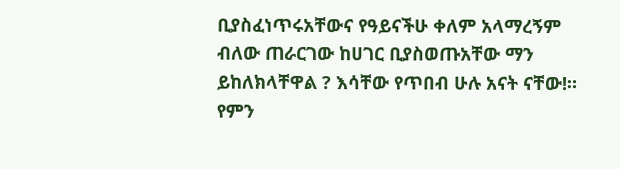ቢያስፈነጥሩአቸውና የዓይናችሁ ቀለም አላማረኝም ብለው ጠራርገው ከሀገር ቢያስወጡአቸው ማን ይከለክላቸዋል ? እሳቸው የጥበብ ሁሉ አናት ናቸው!። የምን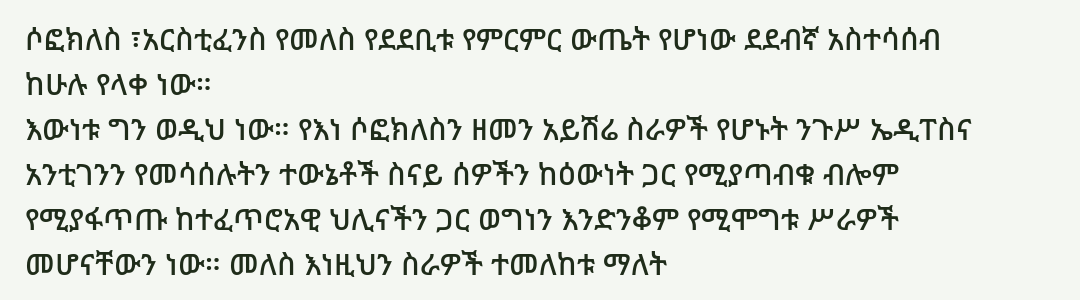ሶፎክለስ ፣አርስቲፈንስ የመለስ የደደቢቱ የምርምር ውጤት የሆነው ደደብኛ አስተሳሰብ ከሁሉ የላቀ ነው።
እውነቱ ግን ወዲህ ነው። የእነ ሶፎክለስን ዘመን አይሽሬ ስራዎች የሆኑት ንጉሥ ኤዲፐስና አንቲገንን የመሳሰሉትን ተውኔቶች ስናይ ሰዎችን ከዕውነት ጋር የሚያጣብቁ ብሎም የሚያፋጥጡ ከተፈጥሮአዊ ህሊናችን ጋር ወግነን እንድንቆም የሚሞግቱ ሥራዎች መሆናቸውን ነው። መለስ እነዚህን ስራዎች ተመለከቱ ማለት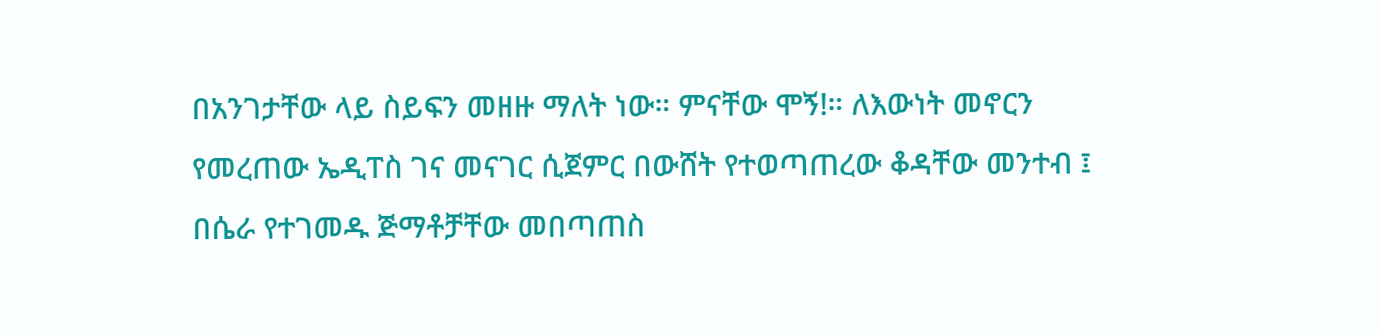በአንገታቸው ላይ ስይፍን መዘዙ ማለት ነው። ምናቸው ሞኝ!። ለእውነት መኖርን የመረጠው ኤዲፐስ ገና መናገር ሲጀምር በውሸት የተወጣጠረው ቆዳቸው መንተብ ፤ በሴራ የተገመዱ ጅማቶቻቸው መበጣጠስ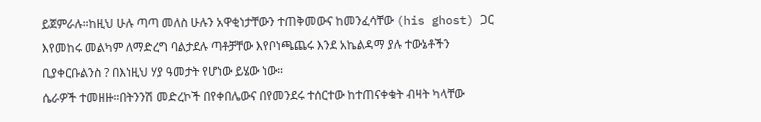ይጀምራሉ።ከዚህ ሁሉ ጣጣ መለስ ሁሉን አዋቂነታቸውን ተጠቅመውና ከመንፈሳቸው (his ghost) ጋር እየመከሩ መልካም ለማድረግ ባልታደሉ ጣቶቻቸው እየቦነጫጨሩ እንደ አኬልዳማ ያሉ ተውኔቶችን ቢያቀርቡልንስ ? በእነዚህ ሃያ ዓመታት የሆነው ይሄው ነው።
ሴራዎች ተመዘዙ።በትንንሽ መድረኮች በየቀበሌውና በየመንደሩ ተሰርተው ከተጠናቀቁት ብዛት ካላቸው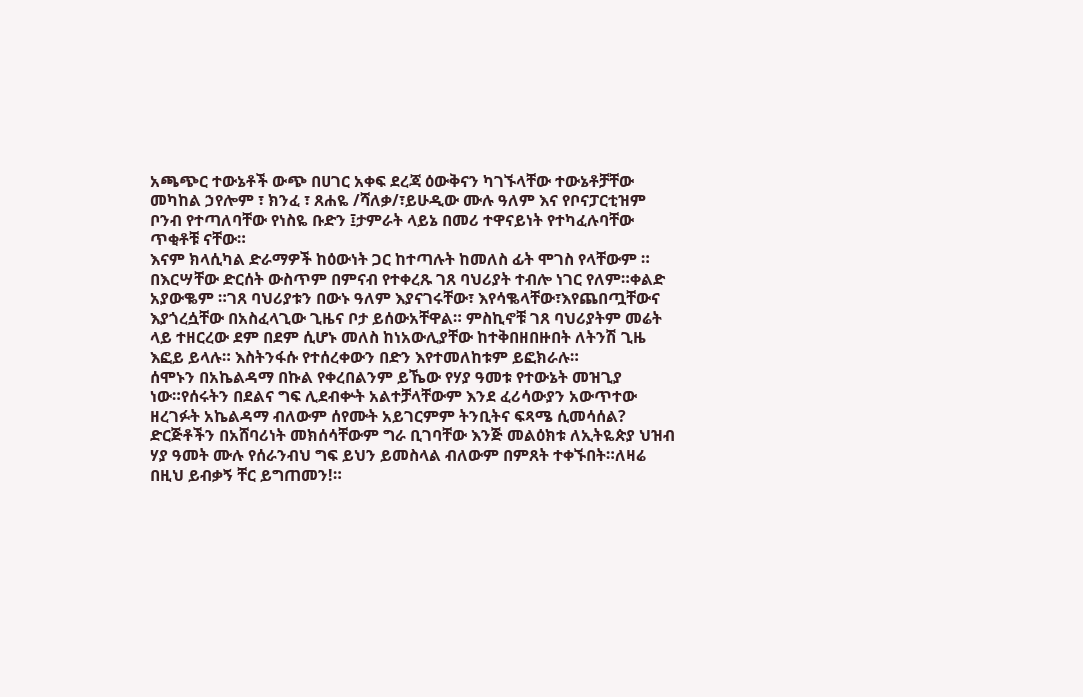አጫጭር ተውኔቶች ውጭ በሀገር አቀፍ ደረጃ ዕውቅናን ካገኙላቸው ተውኔቶቻቸው መካከል ኃየሎም ፣ ክንፈ ፣ ጸሐዬ /ሻለቃ/፣ይሁዲው ሙሉ ዓለም እና የቦናፓርቲዝም ቦንብ የተጣለባቸው የነስዬ ቡድን ፤ታምራት ላይኔ በመሪ ተዋናይነት የተካፈሉባቸው ጥቂቶቹ ናቸው።
እናም ክላሲካል ድራማዎች ከዕውነት ጋር ከተጣሉት ከመለስ ፊት ሞገስ የላቸውም ። በእርሣቸው ድርሰት ውስጥም በምናብ የተቀረጹ ገጸ ባህሪያት ተብሎ ነገር የለም።ቀልድ አያውቈም ።ገጸ ባህሪያቱን በውኑ ዓለም እያናገሩቸው፣ እየሳቈላቸው፣እየጨበጧቸውና እያጎረሷቸው በአስፈላጊው ጊዜና ቦታ ይሰውአቸዋል። ምስኪኖቹ ገጸ ባህሪያትም መሬት ላይ ተዘርረው ደም በደም ሲሆኑ መለስ ከነአውሊያቸው ከተቅበዘበዙበት ለትንሽ ጊዜ እፎይ ይላሉ። እስትንፋሱ የተሰረቀውን በድን እየተመለከቱም ይፎክራሉ።
ሰሞኑን በአኬልዳማ በኩል የቀረበልንም ይኼው የሃያ ዓመቱ የተውኔት መዝጊያ ነው።የሰሩትን በደልና ግፍ ሊደብቍት አልተቻላቸውም እንደ ፈሪሳውያን አውጥተው ዘረገፉት አኬልዳማ ብለውም ሰየሙት አይገርምም ትንቢትና ፍጻሜ ሲመሳሰል? ድርጅቶችን በአሸባሪነት መክሰሳቸውም ግራ ቢገባቸው እንጅ መልዕክቱ ለኢትዬጵያ ህዝብ ሃያ ዓመት ሙሉ የሰራንብህ ግፍ ይህን ይመስላል ብለውም በምጸት ተቀኙበት።ለዛሬ በዚህ ይብቃኝ ቸር ይግጠመን!።